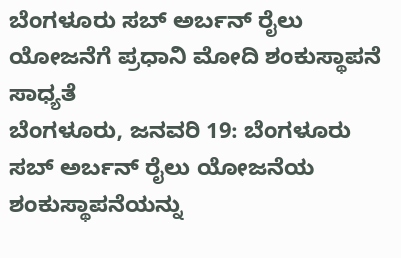ಬೆಂಗಳೂರು ಸಬ್ ಅರ್ಬನ್ ರೈಲು ಯೋಜನೆಗೆ ಪ್ರಧಾನಿ ಮೋದಿ ಶಂಕುಸ್ಥಾಪನೆ ಸಾಧ್ಯತೆ
ಬೆಂಗಳೂರು, ಜನವರಿ 19: ಬೆಂಗಳೂರು ಸಬ್ ಅರ್ಬನ್ ರೈಲು ಯೋಜನೆಯ ಶಂಕುಸ್ಥಾಪನೆಯನ್ನು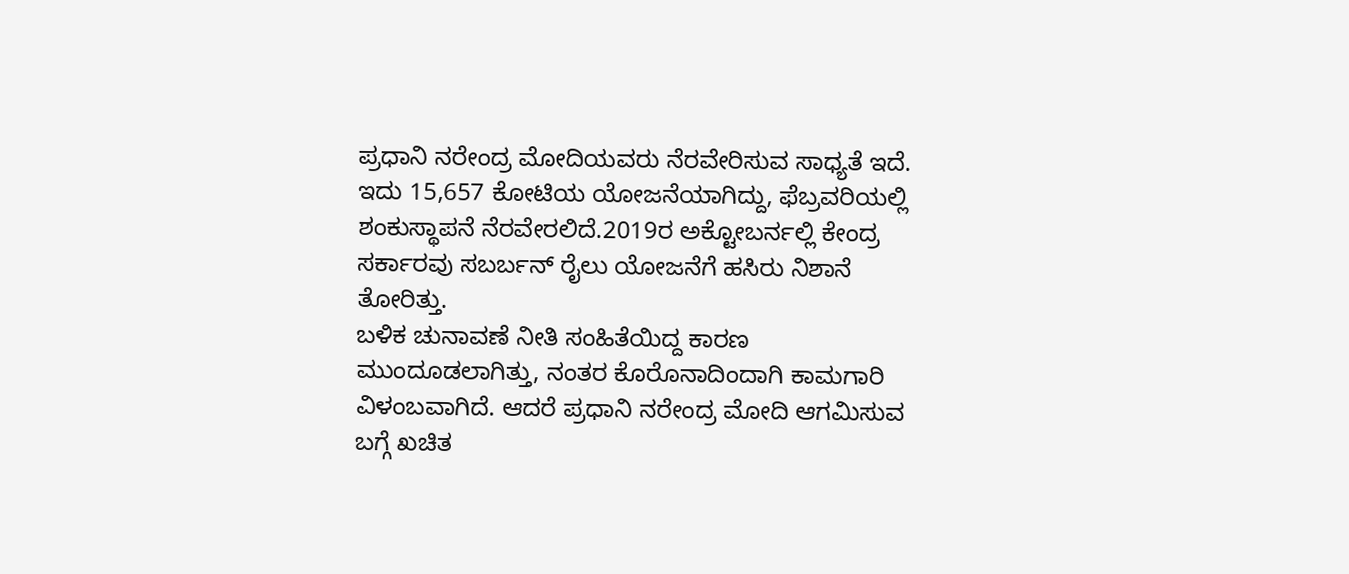ಪ್ರಧಾನಿ ನರೇಂದ್ರ ಮೋದಿಯವರು ನೆರವೇರಿಸುವ ಸಾಧ್ಯತೆ ಇದೆ.
ಇದು 15,657 ಕೋಟಿಯ ಯೋಜನೆಯಾಗಿದ್ದು, ಫೆಬ್ರವರಿಯಲ್ಲಿ ಶಂಕುಸ್ಥಾಪನೆ ನೆರವೇರಲಿದೆ.2019ರ ಅಕ್ಟೋಬರ್ನಲ್ಲಿ ಕೇಂದ್ರ ಸರ್ಕಾರವು ಸಬರ್ಬನ್ ರೈಲು ಯೋಜನೆಗೆ ಹಸಿರು ನಿಶಾನೆ ತೋರಿತ್ತು.
ಬಳಿಕ ಚುನಾವಣೆ ನೀತಿ ಸಂಹಿತೆಯಿದ್ದ ಕಾರಣ ಮುಂದೂಡಲಾಗಿತ್ತು, ನಂತರ ಕೊರೊನಾದಿಂದಾಗಿ ಕಾಮಗಾರಿ ವಿಳಂಬವಾಗಿದೆ. ಆದರೆ ಪ್ರಧಾನಿ ನರೇಂದ್ರ ಮೋದಿ ಆಗಮಿಸುವ ಬಗ್ಗೆ ಖಚಿತ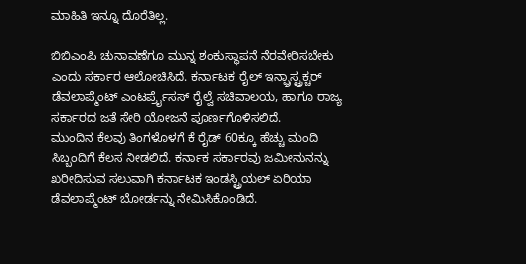ಮಾಹಿತಿ ಇನ್ನೂ ದೊರೆತಿಲ್ಲ.

ಬಿಬಿಎಂಪಿ ಚುನಾವಣೆಗೂ ಮುನ್ನ ಶಂಕುಸ್ಥಾಪನೆ ನೆರವೇರಿಸಬೇಕು ಎಂದು ಸರ್ಕಾರ ಆಲೋಚಿಸಿದೆ. ಕರ್ನಾಟಕ ರೈಲ್ ಇನ್ಫ್ರಾಸ್ಟ್ರಕ್ಚರ್ ಡೆವಲಾಪ್ಮೆಂಟ್ ಎಂಟರ್ಪ್ರೈಸಸ್ ರೈಲ್ವೆ ಸಚಿವಾಲಯ, ಹಾಗೂ ರಾಜ್ಯ ಸರ್ಕಾರದ ಜತೆ ಸೇರಿ ಯೋಜನೆ ಪೂರ್ಣಗೊಳಿಸಲಿದೆ.
ಮುಂದಿನ ಕೆಲವು ತಿಂಗಳೊಳಗೆ ಕೆ ರೈಡ್ 60ಕ್ಕೂ ಹೆಚ್ಚು ಮಂದಿ ಸಿಬ್ಬಂದಿಗೆ ಕೆಲಸ ನೀಡಲಿದೆ. ಕರ್ನಾಕ ಸರ್ಕಾರವು ಜಮೀನುನನ್ನು ಖರೀದಿಸುವ ಸಲುವಾಗಿ ಕರ್ನಾಟಕ ಇಂಡಸ್ಟ್ರಿಯಲ್ ಏರಿಯಾ ಡೆವಲಾಪ್ಮೆಂಟ್ ಬೋರ್ಡನ್ನು ನೇಮಿಸಿಕೊಂಡಿದೆ.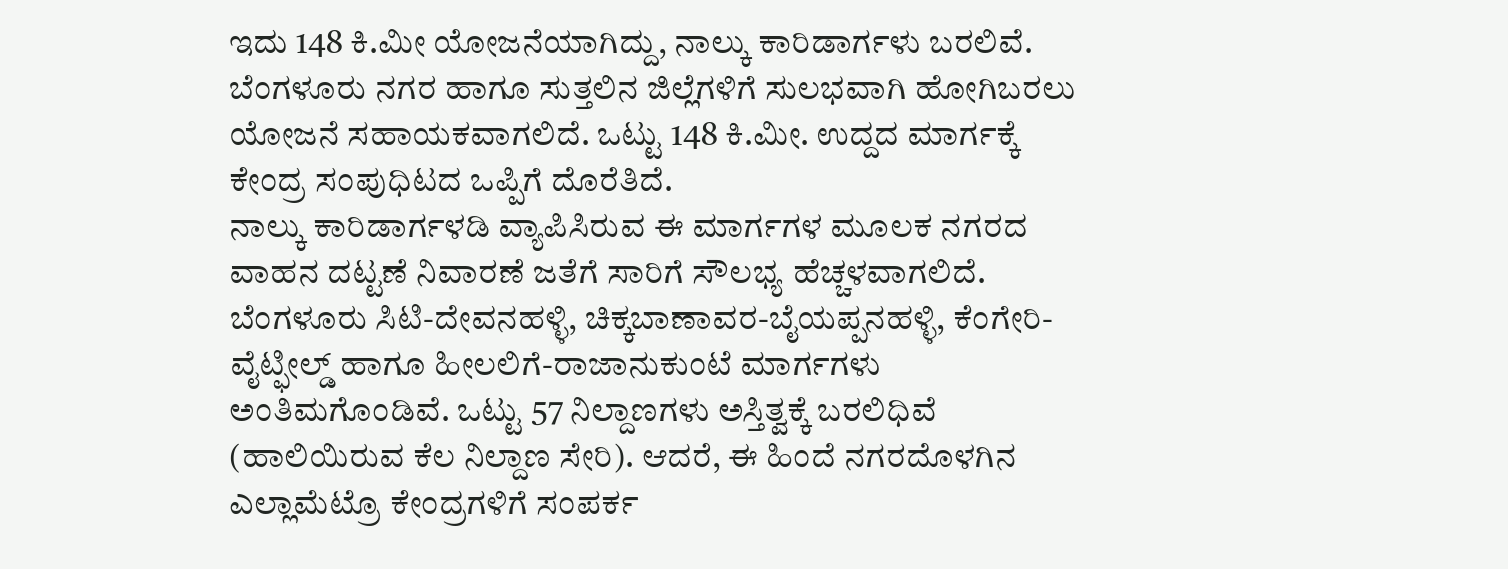ಇದು 148 ಕಿ.ಮೀ ಯೋಜನೆಯಾಗಿದ್ದು, ನಾಲ್ಕು ಕಾರಿಡಾರ್ಗಳು ಬರಲಿವೆ. ಬೆಂಗಳೂರು ನಗರ ಹಾಗೂ ಸುತ್ತಲಿನ ಜಿಲ್ಲೆಗಳಿಗೆ ಸುಲಭವಾಗಿ ಹೋಗಿಬರಲು ಯೋಜನೆ ಸಹಾಯಕವಾಗಲಿದೆ. ಒಟ್ಟು 148 ಕಿ.ಮೀ. ಉದ್ದದ ಮಾರ್ಗಕ್ಕೆ ಕೇಂದ್ರ ಸಂಪುಧಿಟದ ಒಪ್ಪಿಗೆ ದೊರೆತಿದೆ.
ನಾಲ್ಕು ಕಾರಿಡಾರ್ಗಳಡಿ ವ್ಯಾಪಿಸಿರುವ ಈ ಮಾರ್ಗಗಳ ಮೂಲಕ ನಗರದ ವಾಹನ ದಟ್ಟಣೆ ನಿವಾರಣೆ ಜತೆಗೆ ಸಾರಿಗೆ ಸೌಲಭ್ಯ ಹೆಚ್ಚಳವಾಗಲಿದೆ. ಬೆಂಗಳೂರು ಸಿಟಿ-ದೇವನಹಳ್ಳಿ, ಚಿಕ್ಕಬಾಣಾವರ-ಬೈಯಪ್ಪನಹಳ್ಳಿ, ಕೆಂಗೇರಿ-ವೈಟ್ಫೀಲ್ಡ್ ಹಾಗೂ ಹೀಲಲಿಗೆ-ರಾಜಾನುಕುಂಟೆ ಮಾರ್ಗಗಳು ಅಂತಿಮಗೊಂಡಿವೆ. ಒಟ್ಟು 57 ನಿಲ್ದಾಣಗಳು ಅಸ್ತಿತ್ವಕ್ಕೆ ಬರಲಿಧಿವೆ (ಹಾಲಿಯಿರುವ ಕೆಲ ನಿಲ್ದಾಣ ಸೇರಿ). ಆದರೆ, ಈ ಹಿಂದೆ ನಗರದೊಳಗಿನ ಎಲ್ಲಾಮೆಟ್ರೊ ಕೇಂದ್ರಗಳಿಗೆ ಸಂಪರ್ಕ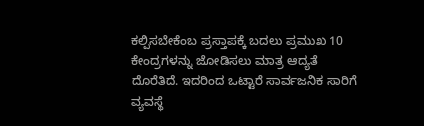ಕಲ್ಪಿಸಬೇಕೆಂಬ ಪ್ರಸ್ತಾಪಕ್ಕೆ ಬದಲು ಪ್ರಮುಖ 10 ಕೇಂದ್ರಗಳನ್ನು ಜೋಡಿಸಲು ಮಾತ್ರ ಆದ್ಯತೆ ದೊರೆತಿದೆ. ಇದರಿಂದ ಒಟ್ಟಾರೆ ಸಾರ್ವಜನಿಕ ಸಾರಿಗೆ ವ್ಯವಸ್ಥೆ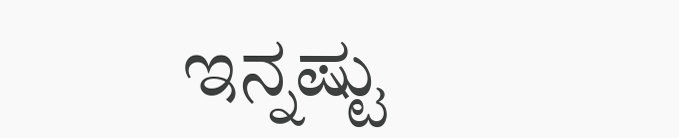ಇನ್ನಷ್ಟು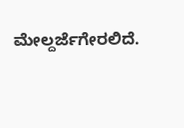ಮೇಲ್ದರ್ಜೆಗೇರಲಿದೆ.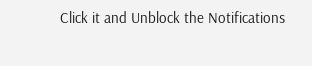Click it and Unblock the Notifications